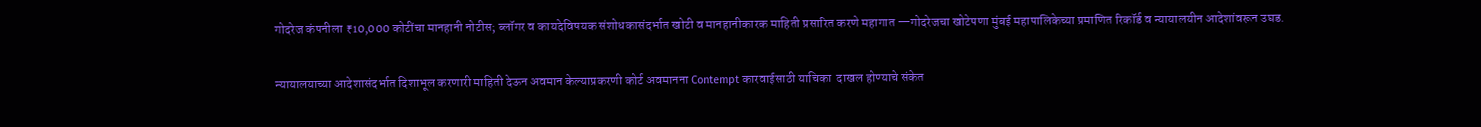गोदरेज कंपनीला ₹10,000 कोटींचा मानहानी नोटीस; ब्लॉगर व कायदेविषयक संशोधकासंदर्भात खोटी व मानहानीकारक माहिती प्रसारित करणे महागात —गोदरेजचा खोटेपणा मुंबई महापालिकेच्या प्रमाणित रिकॉर्ड व न्यायालयीन आदेशांवरून उघड.

न्यायालयाच्या आदेशासंदर्भात दिशाभूल करणारी माहिती देऊन अवमान केल्याप्रकरणी कोर्ट अवमानना Contempt कारवाईसाठी याचिका  दाखल होण्याचे संकेत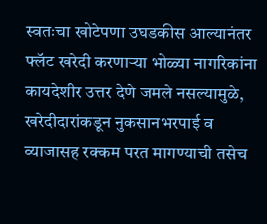स्वतःचा खोटेपणा उघडकीस आल्यानंतर फ्लॅट खरेदी करणाऱ्या भोळ्या नागरिकांना कायदेशीर उत्तर देणे जमले नसल्यामुळे, खरेदीदारांकडून नुकसानभरपाई व व्याजासह रक्कम परत मागण्याची तसेच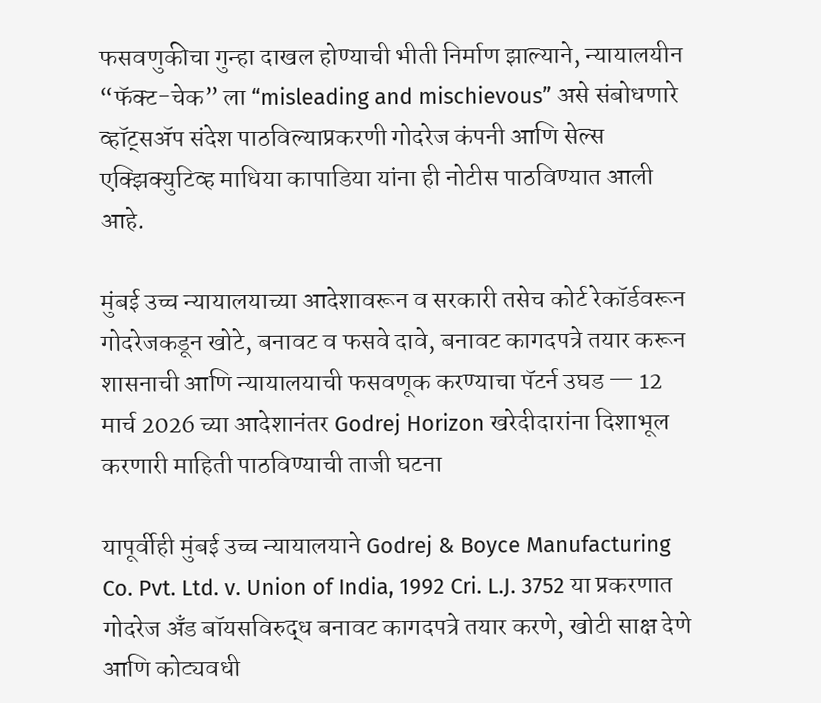फसवणुकीचा गुन्हा दाखल होण्याची भीती निर्माण झाल्याने, न्यायालयीन “फॅक्ट-चेक” ला “misleading and mischievous” असे संबोधणारे व्हॉट्सॲप संदेश पाठविल्याप्रकरणी गोदरेज कंपनी आणि सेल्स एक्झिक्युटिव्ह माधिया कापाडिया यांना ही नोटीस पाठविण्यात आली आहे.

मुंबई उच्च न्यायालयाच्या आदेशावरून व सरकारी तसेच कोर्ट रेकॉर्डवरून गोदरेजकडून खोटे, बनावट व फसवे दावे, बनावट कागदपत्रे तयार करून शासनाची आणि न्यायालयाची फसवणूक करण्याचा पॅटर्न उघड — 12 मार्च 2026 च्या आदेशानंतर Godrej Horizon खरेदीदारांना दिशाभूल करणारी माहिती पाठविण्याची ताजी घटना

यापूर्वीही मुंबई उच्च न्यायालयाने Godrej & Boyce Manufacturing Co. Pvt. Ltd. v. Union of India, 1992 Cri. L.J. 3752 या प्रकरणात गोदरेज अँड बॉयसविरुद्ध बनावट कागदपत्रे तयार करणे, खोटी साक्ष देणे आणि कोट्यवधी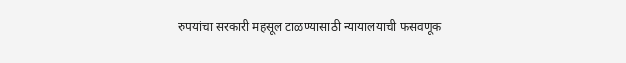रुपयांचा सरकारी महसूल टाळण्यासाठी न्यायालयाची फसवणूक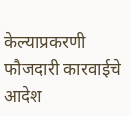केल्याप्रकरणी फौजदारी कारवाईचे आदेश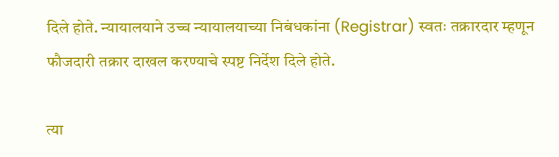दिले होते. न्यायालयाने उच्च न्यायालयाच्या निबंधकांना (Registrar) स्वतः तक्रारदार म्हणून फौजदारी तक्रार दाखल करण्याचे स्पष्ट निर्देश दिले होते.

त्या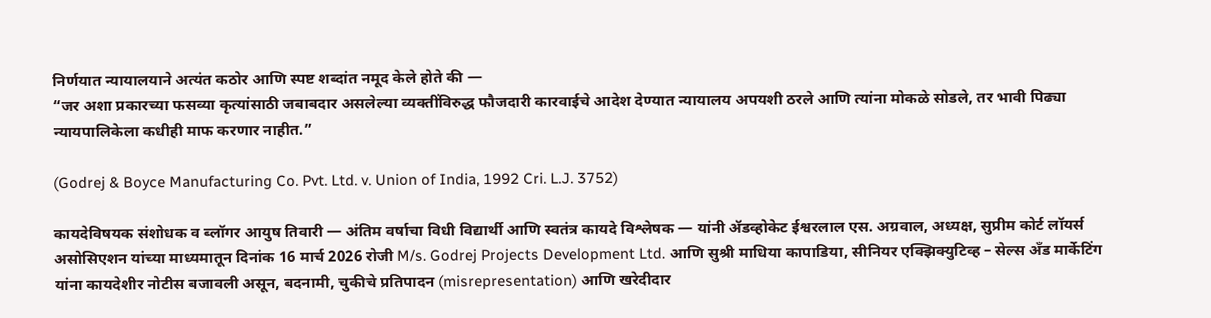निर्णयात न्यायालयाने अत्यंत कठोर आणि स्पष्ट शब्दांत नमूद केले होते की —
“जर अशा प्रकारच्या फसव्या कृत्यांसाठी जबाबदार असलेल्या व्यक्तींविरुद्ध फौजदारी कारवाईचे आदेश देण्यात न्यायालय अपयशी ठरले आणि त्यांना मोकळे सोडले, तर भावी पिढ्या न्यायपालिकेला कधीही माफ करणार नाहीत.”

(Godrej & Boyce Manufacturing Co. Pvt. Ltd. v. Union of India, 1992 Cri. L.J. 3752)

कायदेविषयक संशोधक व ब्लॉगर आयुष तिवारी — अंतिम वर्षाचा विधी विद्यार्थी आणि स्वतंत्र कायदे विश्लेषक — यांनी ॲडव्होकेट ईश्वरलाल एस. अग्रवाल, अध्यक्ष, सुप्रीम कोर्ट लॉयर्स असोसिएशन यांच्या माध्यमातून दिनांक 16 मार्च 2026 रोजी M/s. Godrej Projects Development Ltd. आणि सुश्री माधिया कापाडिया, सीनियर एक्झिक्युटिव्ह – सेल्स अँड मार्केटिंग यांना कायदेशीर नोटीस बजावली असून, बदनामी, चुकीचे प्रतिपादन (misrepresentation) आणि खरेदीदार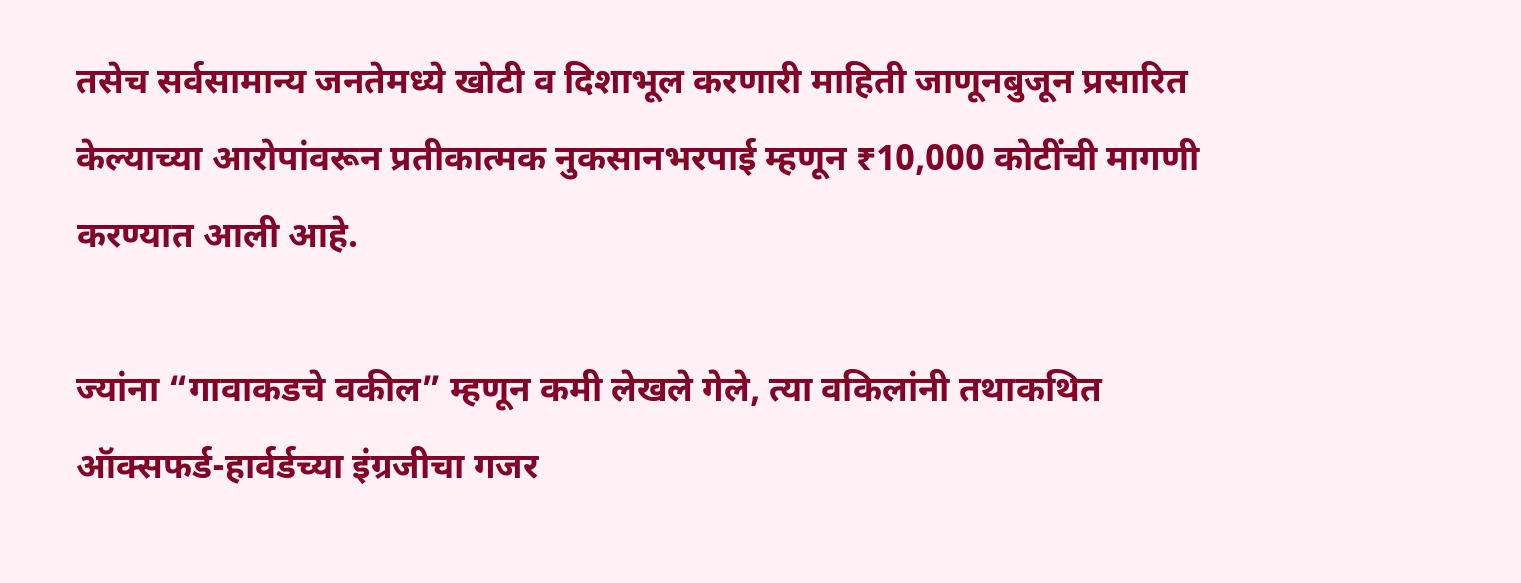तसेच सर्वसामान्य जनतेमध्ये खोटी व दिशाभूल करणारी माहिती जाणूनबुजून प्रसारित केल्याच्या आरोपांवरून प्रतीकात्मक नुकसानभरपाई म्हणून ₹10,000 कोटींची मागणी करण्यात आली आहे.

ज्यांना “गावाकडचे वकील” म्हणून कमी लेखले गेले, त्या वकिलांनी तथाकथित ऑक्सफर्ड-हार्वर्डच्या इंग्रजीचा गजर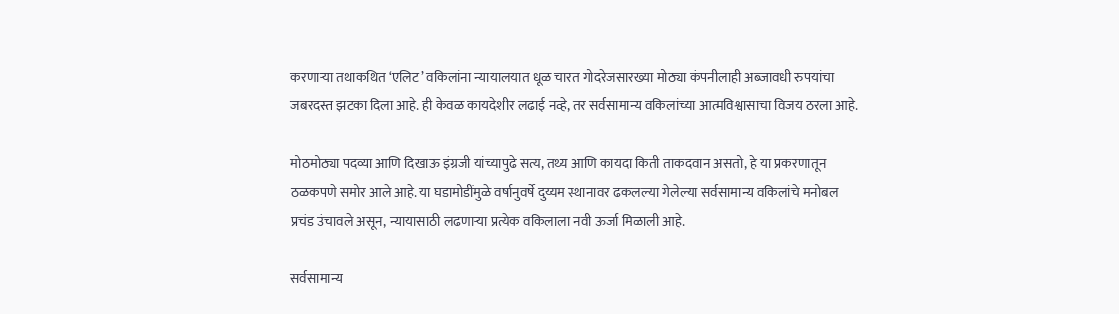करणाऱ्या तथाकथित ‘एलिट’ वकिलांना न्यायालयात धूळ चारत गोदरेजसारख्या मोठ्या कंपनीलाही अब्जावधी रुपयांचा जबरदस्त झटका दिला आहे. ही केवळ कायदेशीर लढाई नव्हे, तर सर्वसामान्य वकिलांच्या आत्मविश्वासाचा विजय ठरला आहे.

मोठमोठ्या पदव्या आणि दिखाऊ इंग्रजी यांच्यापुढे सत्य, तथ्य आणि कायदा किती ताकदवान असतो, हे या प्रकरणातून ठळकपणे समोर आले आहे. या घडामोडींमुळे वर्षानुवर्षे दुय्यम स्थानावर ढकलल्या गेलेल्या सर्वसामान्य वकिलांचे मनोबल प्रचंड उंचावले असून, न्यायासाठी लढणाऱ्या प्रत्येक वकिलाला नवी ऊर्जा मिळाली आहे.

सर्वसामान्य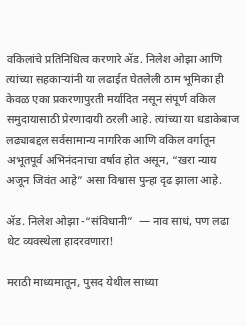वकिलांचे प्रतिनिधित्व करणारे ॲड. निलेश ओझा आणि त्यांच्या सहकाऱ्यांनी या लढाईत घेतलेली ठाम भूमिका ही केवळ एका प्रकरणापुरती मर्यादित नसून संपूर्ण वकिल समुदायासाठी प्रेरणादायी ठरली आहे. त्यांच्या या धडाकेबाज लढ्याबद्दल सर्वसामान्य नागरिक आणि वकिल वर्गातून अभूतपूर्व अभिनंदनाचा वर्षाव होत असून, “खरा न्याय अजून जिवंत आहे” असा विश्वास पुन्हा दृढ झाला आहे.

ॲड. निलेश ओझा -“संविधानी”  — नाव साधं, पण लढा थेट व्यवस्थेला हादरवणारा!

मराठी माध्यमातून, पुसद येथील साध्या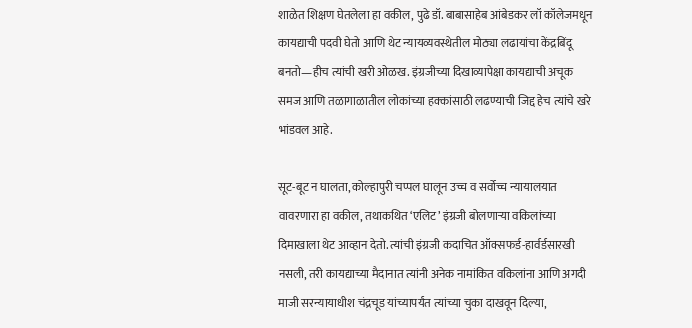शाळेत शिक्षण घेतलेला हा वकील, पुढे डॉ. बाबासाहेब आंबेडकर लॉ कॉलेजमधून कायद्याची पदवी घेतो आणि थेट न्यायव्यवस्थेतील मोठ्या लढायांचा केंद्रबिंदू बनतो—हीच त्यांची खरी ओळख. इंग्रजीच्या दिखाव्यापेक्षा कायद्याची अचूक समज आणि तळागाळातील लोकांच्या हक्कांसाठी लढण्याची जिद्द हेच त्यांचे खरे भांडवल आहे.

सूट-बूट न घालता, कोल्हापुरी चप्पल घालून उच्च व सर्वोच्च न्यायालयात वावरणारा हा वकील, तथाकथित ‘एलिट’ इंग्रजी बोलणाऱ्या वकिलांच्या दिमाखाला थेट आव्हान देतो. त्यांची इंग्रजी कदाचित ऑक्सफर्ड-हार्वर्डसारखी नसली, तरी कायद्याच्या मैदानात त्यांनी अनेक नामांकित वकिलांना आणि अगदी माजी सरन्यायाधीश चंद्रचूड यांच्यापर्यंत त्यांच्या चुका दाखवून दिल्या,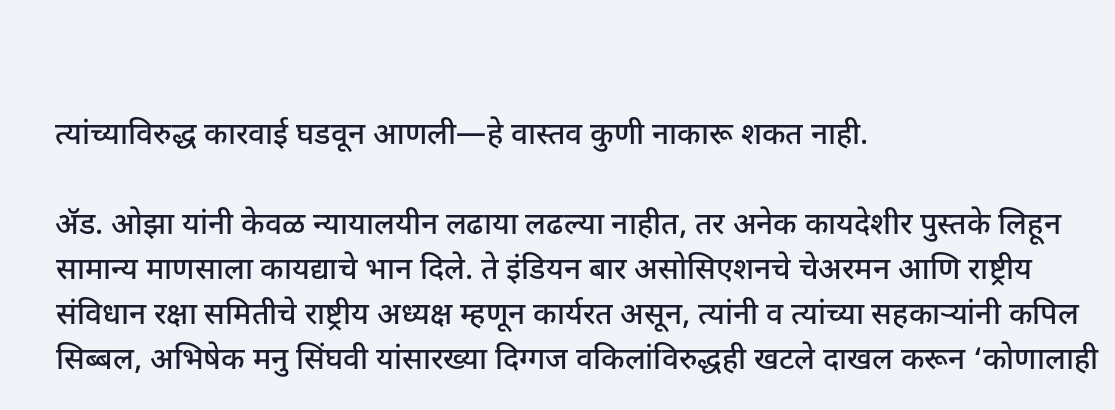त्यांच्याविरुद्ध कारवाई घडवून आणली—हे वास्तव कुणी नाकारू शकत नाही.

ॲड. ओझा यांनी केवळ न्यायालयीन लढाया लढल्या नाहीत, तर अनेक कायदेशीर पुस्तके लिहून सामान्य माणसाला कायद्याचे भान दिले. ते इंडियन बार असोसिएशनचे चेअरमन आणि राष्ट्रीय संविधान रक्षा समितीचे राष्ट्रीय अध्यक्ष म्हणून कार्यरत असून, त्यांनी व त्यांच्या सहकाऱ्यांनी कपिल सिब्बल, अभिषेक मनु सिंघवी यांसारख्या दिग्गज वकिलांविरुद्धही खटले दाखल करून ‘कोणालाही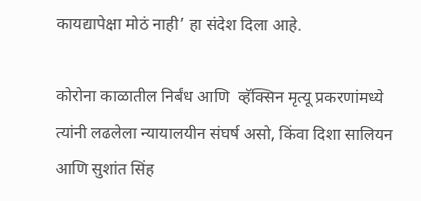कायद्यापेक्षा मोठं नाही’ हा संदेश दिला आहे.

कोरोना काळातील निर्बंध आणि  व्हॅक्सिन मृत्यू प्रकरणांमध्ये त्यांनी लढलेला न्यायालयीन संघर्ष असो, किंवा दिशा सालियन आणि सुशांत सिंह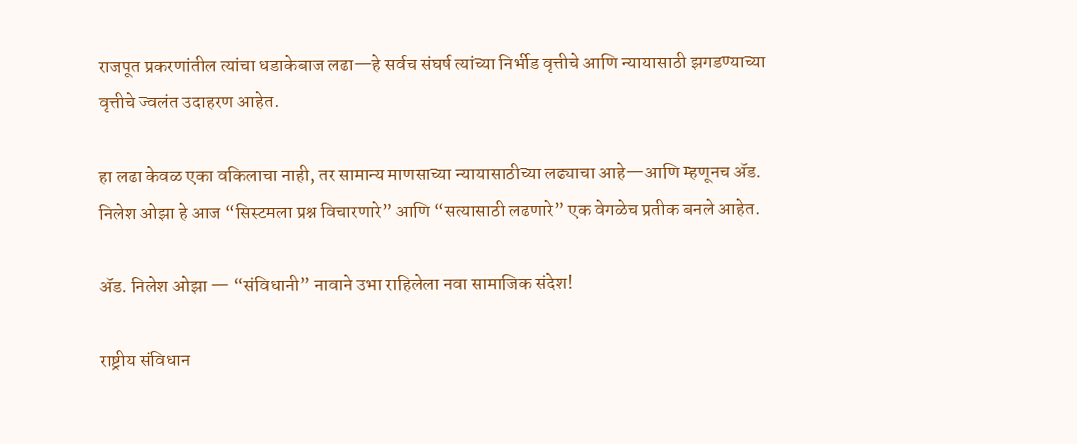राजपूत प्रकरणांतील त्यांचा धडाकेबाज लढा—हे सर्वच संघर्ष त्यांच्या निर्भीड वृत्तीचे आणि न्यायासाठी झगडण्याच्या वृत्तीचे ज्वलंत उदाहरण आहेत.

हा लढा केवळ एका वकिलाचा नाही, तर सामान्य माणसाच्या न्यायासाठीच्या लढ्याचा आहे—आणि म्हणूनच ॲड. निलेश ओझा हे आज “सिस्टमला प्रश्न विचारणारे” आणि “सत्यासाठी लढणारे” एक वेगळेच प्रतीक बनले आहेत.

ॲड. निलेश ओझा — “संविधानी” नावाने उभा राहिलेला नवा सामाजिक संदेश!

राष्ट्रीय संविधान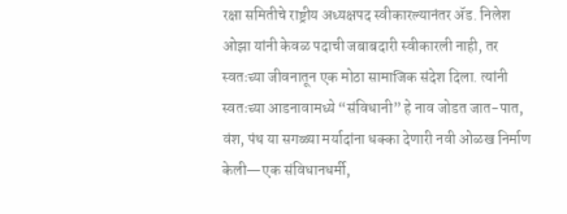रक्षा समितीचे राष्ट्रीय अध्यक्षपद स्वीकारल्यानंतर ॲड. निलेश ओझा यांनी केवळ पदाची जबाबदारी स्वीकारली नाही, तर स्वतःच्या जीवनातून एक मोठा सामाजिक संदेश दिला. त्यांनी स्वतःच्या आडनावामध्ये “संविधानी” हे नाव जोडत जात-पात, वंश, पंथ या सगळ्या मर्यादांना धक्का देणारी नवी ओळख निर्माण केली—एक संविधानधर्मी,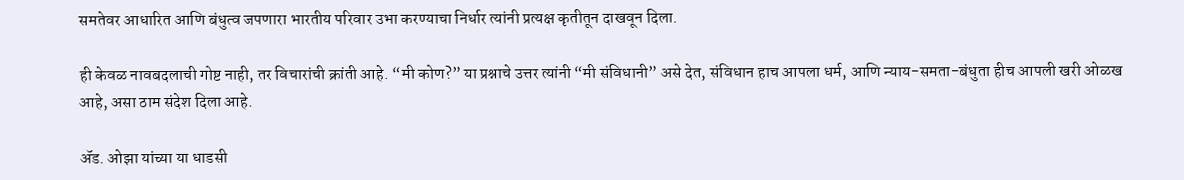समतेवर आधारित आणि बंधुत्व जपणारा भारतीय परिवार उभा करण्याचा निर्धार त्यांनी प्रत्यक्ष कृतीतून दाखवून दिला.

ही केवळ नावबदलाची गोष्ट नाही, तर विचारांची क्रांती आहे. “मी कोण?” या प्रश्नाचे उत्तर त्यांनी “मी संविधानी” असे देत, संविधान हाच आपला धर्म, आणि न्याय-समता-बंधुता हीच आपली खरी ओळख आहे, असा ठाम संदेश दिला आहे.

ॲड. ओझा यांच्या या धाडसी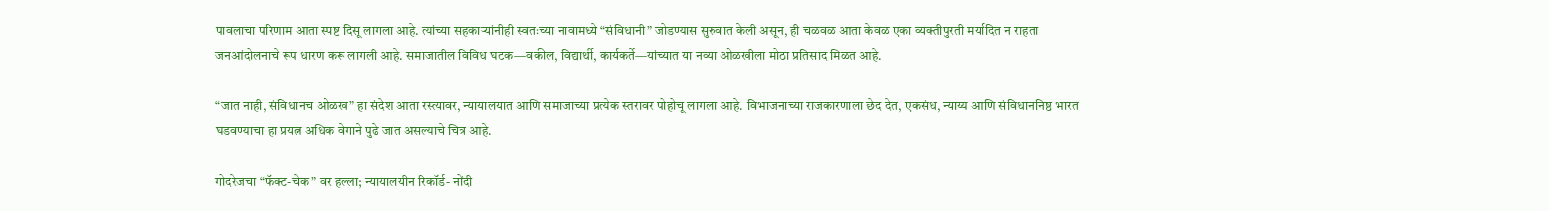पावलाचा परिणाम आता स्पष्ट दिसू लागला आहे. त्यांच्या सहकाऱ्यांनीही स्वतःच्या नावामध्ये “संविधानी” जोडण्यास सुरुवात केली असून, ही चळवळ आता केवळ एका व्यक्तीपुरती मर्यादित न राहता जनआंदोलनाचे रूप धारण करू लागली आहे. समाजातील विविध घटक—वकील, विद्यार्थी, कार्यकर्ते—यांच्यात या नव्या ओळखीला मोठा प्रतिसाद मिळत आहे.

“जात नाही, संविधानच ओळख” हा संदेश आता रस्त्यावर, न्यायालयात आणि समाजाच्या प्रत्येक स्तरावर पोहोचू लागला आहे. विभाजनाच्या राजकारणाला छेद देत, एकसंध, न्याय्य आणि संविधाननिष्ठ भारत घडवण्याचा हा प्रयत्न अधिक वेगाने पुढे जात असल्याचे चित्र आहे.

गोदरेजचा “फॅक्ट-चेक” वर हल्ला; न्यायालयीन रिकॉर्ड- नोंदी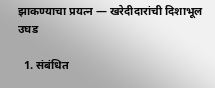झाकण्याचा प्रयत्न — खरेदीदारांची दिशाभूल उघड

  1. संबंधित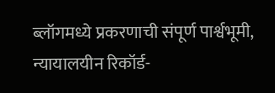ब्लॉगमध्ये प्रकरणाची संपूर्ण पार्श्वभूमी, न्यायालयीन रिकॉर्ड-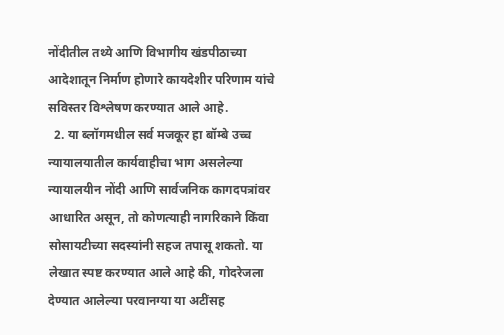नोंदीतील तथ्ये आणि विभागीय खंडपीठाच्या आदेशातून निर्माण होणारे कायदेशीर परिणाम यांचे सविस्तर विश्लेषण करण्यात आले आहे.
  2. या ब्लॉगमधील सर्व मजकूर हा बॉम्बे उच्च न्यायालयातील कार्यवाहीचा भाग असलेल्या न्यायालयीन नोंदी आणि सार्वजनिक कागदपत्रांवर आधारित असून, तो कोणत्याही नागरिकाने किंवा सोसायटीच्या सदस्यांनी सहज तपासू शकतो. या लेखात स्पष्ट करण्यात आले आहे की, गोदरेजला देण्यात आलेल्या परवानग्या या अटींसह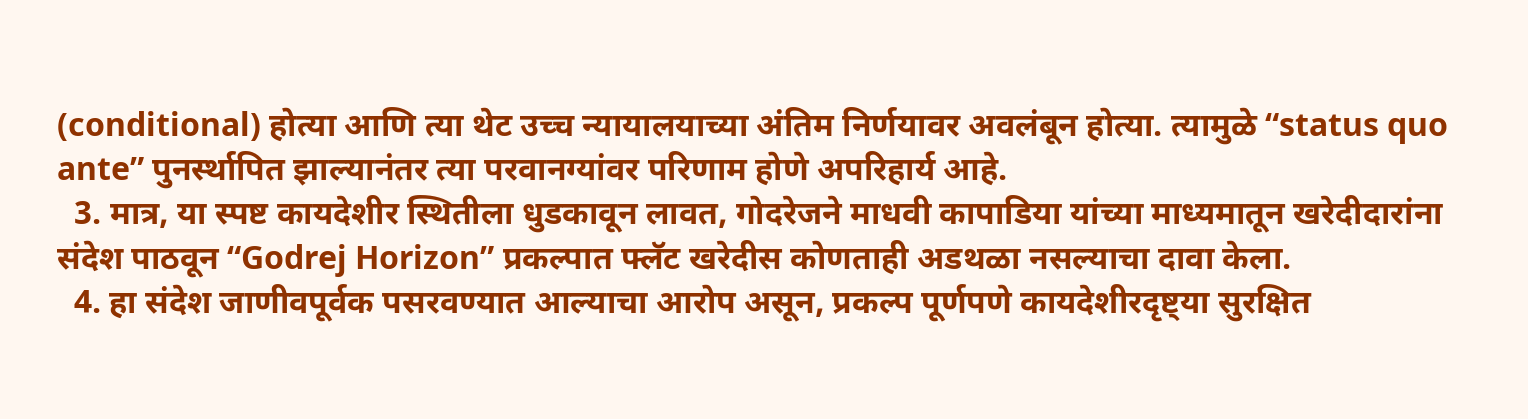(conditional) होत्या आणि त्या थेट उच्च न्यायालयाच्या अंतिम निर्णयावर अवलंबून होत्या. त्यामुळे “status quo ante” पुनर्स्थापित झाल्यानंतर त्या परवानग्यांवर परिणाम होणे अपरिहार्य आहे.
  3. मात्र, या स्पष्ट कायदेशीर स्थितीला धुडकावून लावत, गोदरेजने माधवी कापाडिया यांच्या माध्यमातून खरेदीदारांना संदेश पाठवून “Godrej Horizon” प्रकल्पात फ्लॅट खरेदीस कोणताही अडथळा नसल्याचा दावा केला.
  4. हा संदेश जाणीवपूर्वक पसरवण्यात आल्याचा आरोप असून, प्रकल्प पूर्णपणे कायदेशीरदृष्ट्या सुरक्षित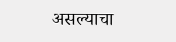असल्याचा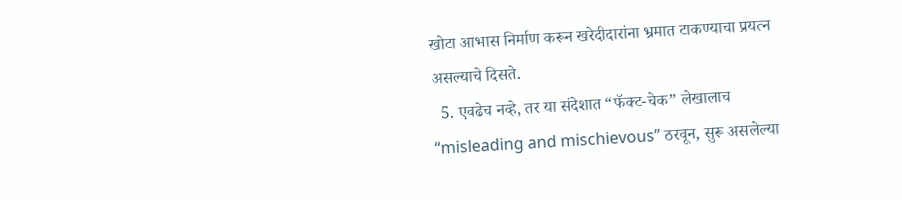खोटा आभास निर्माण करून खरेदीदारांना भ्रमात टाकण्याचा प्रयत्न असल्याचे दिसते.
  5. एवढेच नव्हे, तर या संदेशात “फॅक्ट-चेक” लेखालाच “misleading and mischievous” ठरवून, सुरू असलेल्या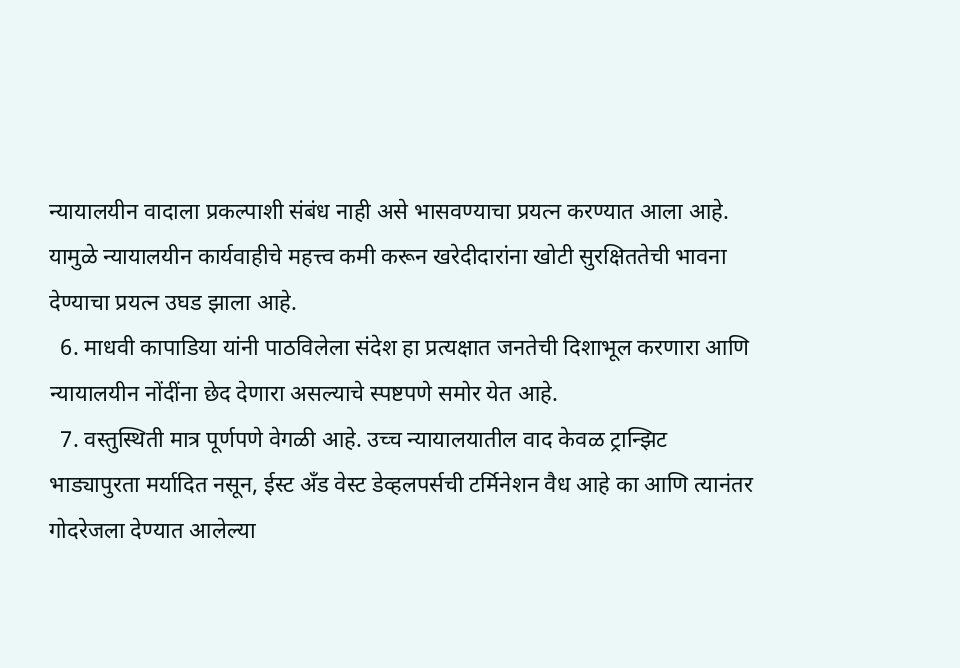न्यायालयीन वादाला प्रकल्पाशी संबंध नाही असे भासवण्याचा प्रयत्न करण्यात आला आहे. यामुळे न्यायालयीन कार्यवाहीचे महत्त्व कमी करून खरेदीदारांना खोटी सुरक्षिततेची भावना देण्याचा प्रयत्न उघड झाला आहे.
  6. माधवी कापाडिया यांनी पाठविलेला संदेश हा प्रत्यक्षात जनतेची दिशाभूल करणारा आणि न्यायालयीन नोंदींना छेद देणारा असल्याचे स्पष्टपणे समोर येत आहे.
  7. वस्तुस्थिती मात्र पूर्णपणे वेगळी आहे. उच्च न्यायालयातील वाद केवळ ट्रान्झिट भाड्यापुरता मर्यादित नसून, ईस्ट अँड वेस्ट डेव्हलपर्सची टर्मिनेशन वैध आहे का आणि त्यानंतर गोदरेजला देण्यात आलेल्या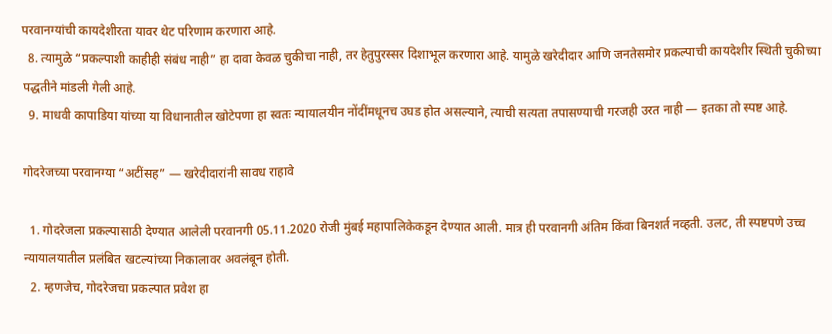परवानग्यांची कायदेशीरता यावर थेट परिणाम करणारा आहे.
  8. त्यामुळे “प्रकल्पाशी काहीही संबंध नाही” हा दावा केवळ चुकीचा नाही, तर हेतुपुरस्सर दिशाभूल करणारा आहे. यामुळे खरेदीदार आणि जनतेसमोर प्रकल्पाची कायदेशीर स्थिती चुकीच्या पद्धतीने मांडली गेली आहे.
  9. माधवी कापाडिया यांच्या या विधानातील खोटेपणा हा स्वतः न्यायालयीन नोंदींमधूनच उघड होत असल्याने, त्याची सत्यता तपासण्याची गरजही उरत नाही — इतका तो स्पष्ट आहे.

गोदरेजच्या परवानग्या “अटींसह” — खरेदीदारांनी सावध राहावे

  1. गोदरेजला प्रकल्पासाठी देण्यात आलेली परवानगी 05.11.2020 रोजी मुंबई महापालिकेकडून देण्यात आली. मात्र ही परवानगी अंतिम किंवा बिनशर्त नव्हती. उलट, ती स्पष्टपणे उच्च न्यायालयातील प्रलंबित खटल्यांच्या निकालावर अवलंबून होती.
  2. म्हणजेच, गोदरेजचा प्रकल्पात प्रवेश हा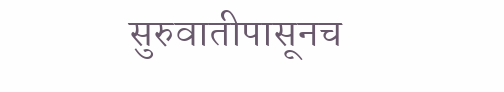सुरुवातीपासूनच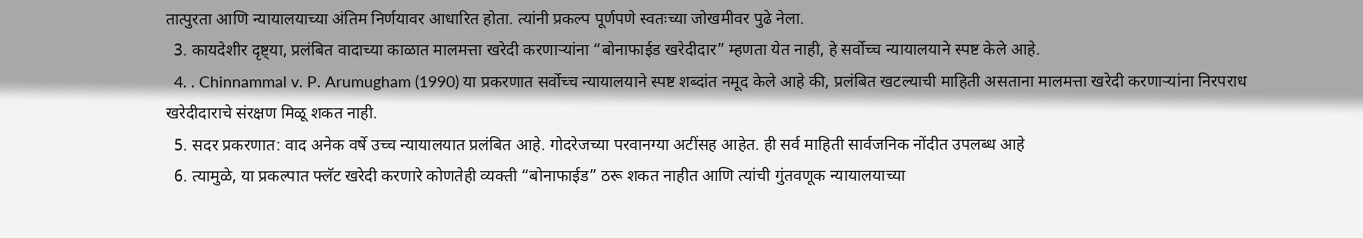तात्पुरता आणि न्यायालयाच्या अंतिम निर्णयावर आधारित होता. त्यांनी प्रकल्प पूर्णपणे स्वतःच्या जोखमीवर पुढे नेला.
  3. कायदेशीर दृष्ट्या, प्रलंबित वादाच्या काळात मालमत्ता खरेदी करणाऱ्यांना “बोनाफाईड खरेदीदार” म्हणता येत नाही, हे सर्वोच्च न्यायालयाने स्पष्ट केले आहे.
  4. . Chinnammal v. P. Arumugham (1990) या प्रकरणात सर्वोच्च न्यायालयाने स्पष्ट शब्दांत नमूद केले आहे की, प्रलंबित खटल्याची माहिती असताना मालमत्ता खरेदी करणाऱ्यांना निरपराध खरेदीदाराचे संरक्षण मिळू शकत नाही.
  5. सदर प्रकरणात: वाद अनेक वर्षे उच्च न्यायालयात प्रलंबित आहे. गोदरेजच्या परवानग्या अटींसह आहेत. ही सर्व माहिती सार्वजनिक नोंदीत उपलब्ध आहे
  6. त्यामुळे, या प्रकल्पात फ्लॅट खरेदी करणारे कोणतेही व्यक्ती “बोनाफाईड” ठरू शकत नाहीत आणि त्यांची गुंतवणूक न्यायालयाच्या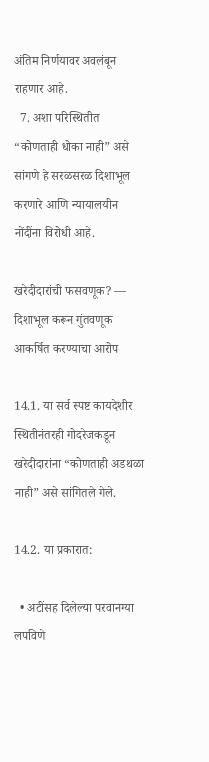अंतिम निर्णयावर अवलंबून राहणार आहे.
  7. अशा परिस्थितीत “कोणताही धोका नाही” असे सांगणे हे सरळसरळ दिशाभूल करणारे आणि न्यायालयीन नोंदींना विरोधी आहे.

खरेदीदारांची फसवणूक? — दिशाभूल करून गुंतवणूक आकर्षित करण्याचा आरोप

14.1. या सर्व स्पष्ट कायदेशीर स्थितीनंतरही गोदरेजकडून खरेदीदारांना “कोणताही अडथळा नाही” असे सांगितले गेले.

14.2. या प्रकारात:

  • अटींसह दिलेल्या परवानग्या लपविणे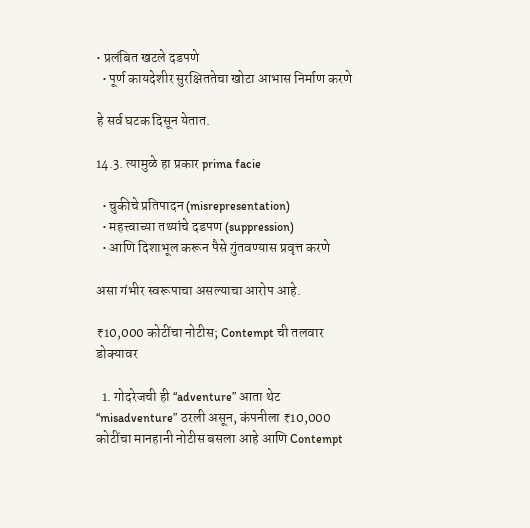• प्रलंबित खटले दडपणे
  • पूर्ण कायदेशीर सुरक्षिततेचा खोटा आभास निर्माण करणे

हे सर्व घटक दिसून येतात.

14.3. त्यामुळे हा प्रकार prima facie

  • चुकीचे प्रतिपादन (misrepresentation)
  • महत्त्वाच्या तथ्यांचे दडपण (suppression)
  • आणि दिशाभूल करून पैसे गुंतवण्यास प्रवृत्त करणे

असा गंभीर स्वरूपाचा असल्याचा आरोप आहे.

₹10,000 कोटींचा नोटीस; Contempt ची तलवार डोक्यावर

  1. गोदरेजची ही “adventure” आता थेट “misadventure” ठरली असून, कंपनीला ₹10,000 कोटींचा मानहानी नोटीस बसला आहे आणि Contempt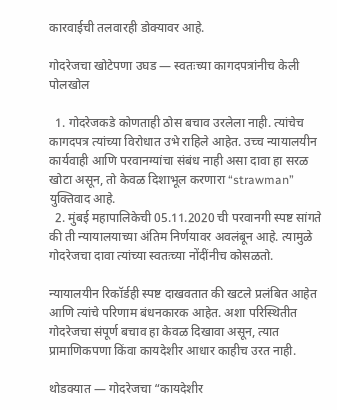कारवाईची तलवारही डोक्यावर आहे.

गोदरेजचा खोटेपणा उघड — स्वतःच्या कागदपत्रांनीच केली पोलखोल

  1. गोदरेजकडे कोणताही ठोस बचाव उरलेला नाही. त्यांचेच कागदपत्र त्यांच्या विरोधात उभे राहिले आहेत. उच्च न्यायालयीन कार्यवाही आणि परवानग्यांचा संबंध नाही असा दावा हा सरळ खोटा असून, तो केवळ दिशाभूल करणारा “strawman” युक्तिवाद आहे.
  2. मुंबई महापालिकेची 05.11.2020 ची परवानगी स्पष्ट सांगते की ती न्यायालयाच्या अंतिम निर्णयावर अवलंबून आहे. त्यामुळे गोदरेजचा दावा त्यांच्या स्वतःच्या नोंदींनीच कोसळतो.

न्यायालयीन रिकॉर्डही स्पष्ट दाखवतात की खटले प्रलंबित आहेत आणि त्यांचे परिणाम बंधनकारक आहेत. अशा परिस्थितीत गोदरेजचा संपूर्ण बचाव हा केवळ दिखावा असून, त्यात प्रामाणिकपणा किंवा कायदेशीर आधार काहीच उरत नाही.

थोडक्यात — गोदरेजचा “कायदेशीर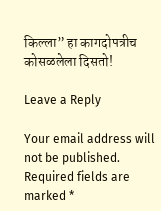किल्ला” हा कागदोपत्रीच कोसळलेला दिसतो!

Leave a Reply

Your email address will not be published. Required fields are marked *